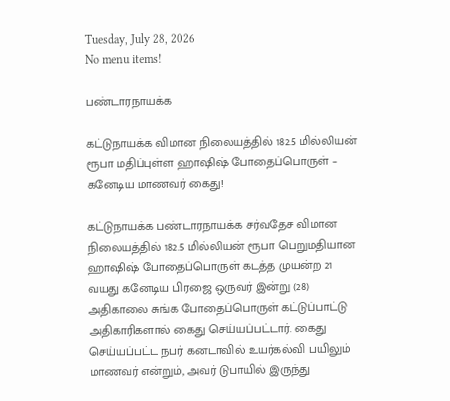Tuesday, July 28, 2026
No menu items!

பண்டாரநாயக்க

கட்டுநாயக்க விமான நிலையத்தில் 182.5 மில்லியன் ரூபா மதிப்புள்ள ஹாஷிஷ் போதைப்பொருள் – கனேடிய மாணவர் கைது!

கட்டுநாயக்க பண்டாரநாயக்க சர்வதேச விமான நிலையத்தில் 182.5 மில்லியன் ரூபா பெறுமதியான ஹாஷிஷ் போதைப்பொருள் கடத்த முயன்ற 21 வயது கனேடிய பிரஜை ஒருவர் இன்று (28) அதிகாலை சுங்க போதைப்பொருள் கட்டுப்பாட்டு அதிகாரிகளால் கைது செய்யப்பட்டார். கைது செய்யப்பட்ட நபர் கனடாவில் உயர்கல்வி பயிலும் மாணவர் என்றும், அவர் டுபாயில் இருந்து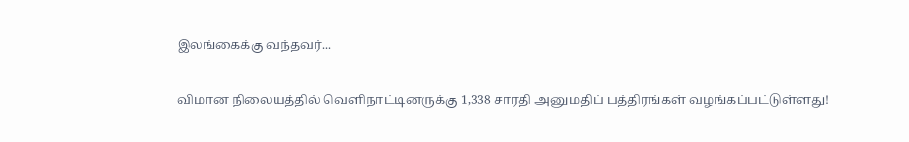இலங்கைக்கு வந்தவர்...

விமான நிலையத்தில் வெளிநாட்டினருக்கு 1,338 சாரதி அனுமதிப் பத்திரங்கள் வழங்கப்பட்டுள்ளது!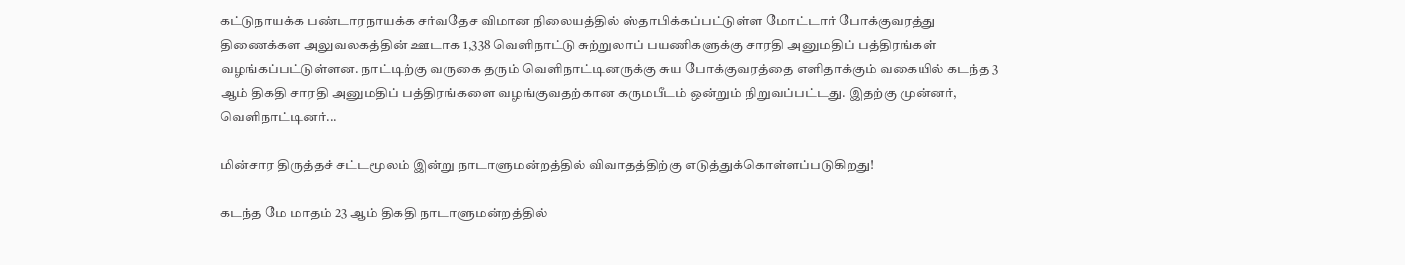கட்டுநாயக்க பண்டாரநாயக்க சர்வதேச விமான நிலையத்தில் ஸ்தாபிக்கப்பட்டுள்ள மோட்டார் போக்குவரத்து திணைக்கள அலுவலகத்தின் ஊடாக 1,338 வெளிநாட்டு சுற்றுலாப் பயணிகளுக்கு சாரதி அனுமதிப் பத்திரங்கள் வழங்கப்பட்டுள்ளன. நாட்டிற்கு வருகை தரும் வெளிநாட்டினருக்கு சுய போக்குவரத்தை எளிதாக்கும் வகையில் கடந்த 3 ஆம் திகதி சாரதி அனுமதிப் பத்திரங்களை வழங்குவதற்கான கருமபீடம் ஒன்றும் நிறுவப்பட்டது. இதற்கு முன்னர், வெளிநாட்டினர்...

மின்சார திருத்தச் சட்டமூலம் இன்று நாடாளுமன்றத்தில் விவாதத்திற்கு எடுத்துக்கொள்ளப்படுகிறது!

கடந்த மே மாதம் 23 ஆம் திகதி நாடாளுமன்றத்தில்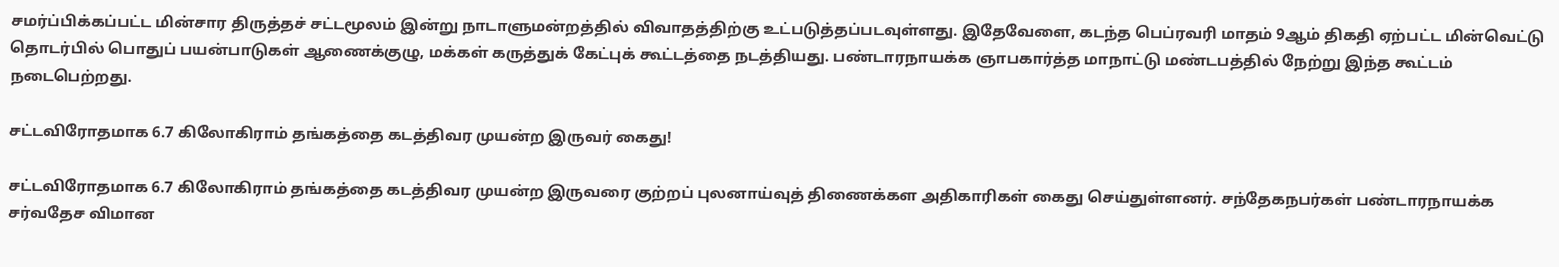சமர்ப்பிக்கப்பட்ட மின்சார திருத்தச் சட்டமூலம் இன்று நாடாளுமன்றத்தில் விவாதத்திற்கு உட்படுத்தப்படவுள்ளது. இதேவேளை, கடந்த பெப்ரவரி மாதம் 9ஆம் திகதி ஏற்பட்ட மின்வெட்டு தொடர்பில் பொதுப் பயன்பாடுகள் ஆணைக்குழு, மக்கள் கருத்துக் கேட்புக் கூட்டத்தை நடத்தியது. பண்டாரநாயக்க ஞாபகார்த்த மாநாட்டு மண்டபத்தில் நேற்று இந்த கூட்டம் நடைபெற்றது.

சட்டவிரோதமாக 6.7 கிலோகிராம் தங்கத்தை கடத்திவர முயன்ற இருவர் கைது!

சட்டவிரோதமாக 6.7 கிலோகிராம் தங்கத்தை கடத்திவர முயன்ற இருவரை குற்றப் புலனாய்வுத் திணைக்கள அதிகாரிகள் கைது செய்துள்ளனர். சந்தேகநபர்கள் பண்டாரநாயக்க சர்வதேச விமான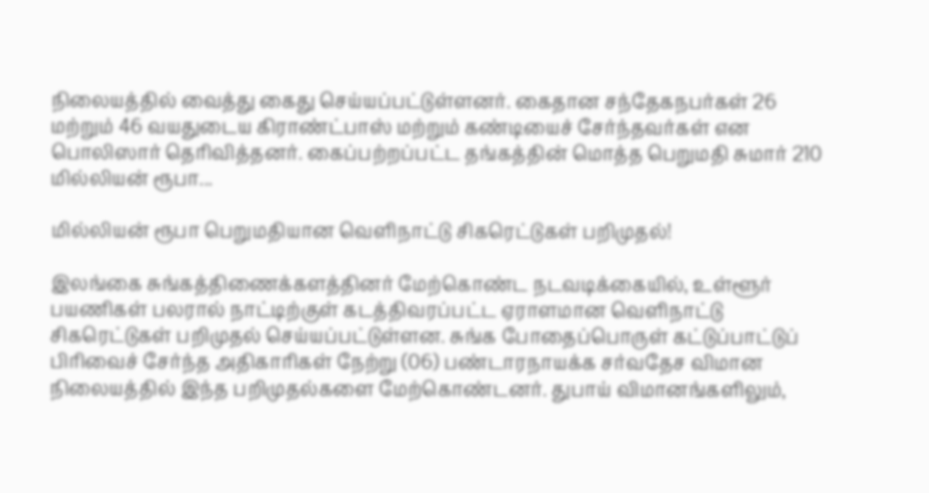நிலையத்தில் வைத்து கைது செய்யப்பட்டுள்ளனர். கைதான சந்தேகநபர்கள் 26 மற்றும் 46 வயதுடைய கிராண்ட்பாஸ் மற்றும் கண்டியைச் சேர்ந்தவர்கள் என பொலிஸார் தெரிவித்தனர். கைப்பற்றப்பட்ட தங்கத்தின் மொத்த பெறுமதி சுமார் 210 மில்லியன் ரூபா...

மில்லியன் ரூபா பெறுமதியான வெளிநாட்டு சிகரெட்டுகள் பறிமுதல்!

இலங்கை சுங்கத்திணைக்களத்தினர் மேற்கொண்ட நடவடிக்கையில், உள்ளூர் பயணிகள் பலரால் நாட்டிற்குள் கடத்திவரப்பட்ட ஏராளமான வெளிநாட்டு சிகரெட்டுகள் பறிமுதல் செய்யப்பட்டுள்ளன. சுங்க போதைப்பொருள் கட்டுப்பாட்டுப் பிரிவைச் சேர்ந்த அதிகாரிகள் நேற்று (06) பண்டாரநாயக்க சர்வதேச விமான நிலையத்தில் இந்த பறிமுதல்களை மேற்கொண்டனர். துபாய் விமானங்களிலும்,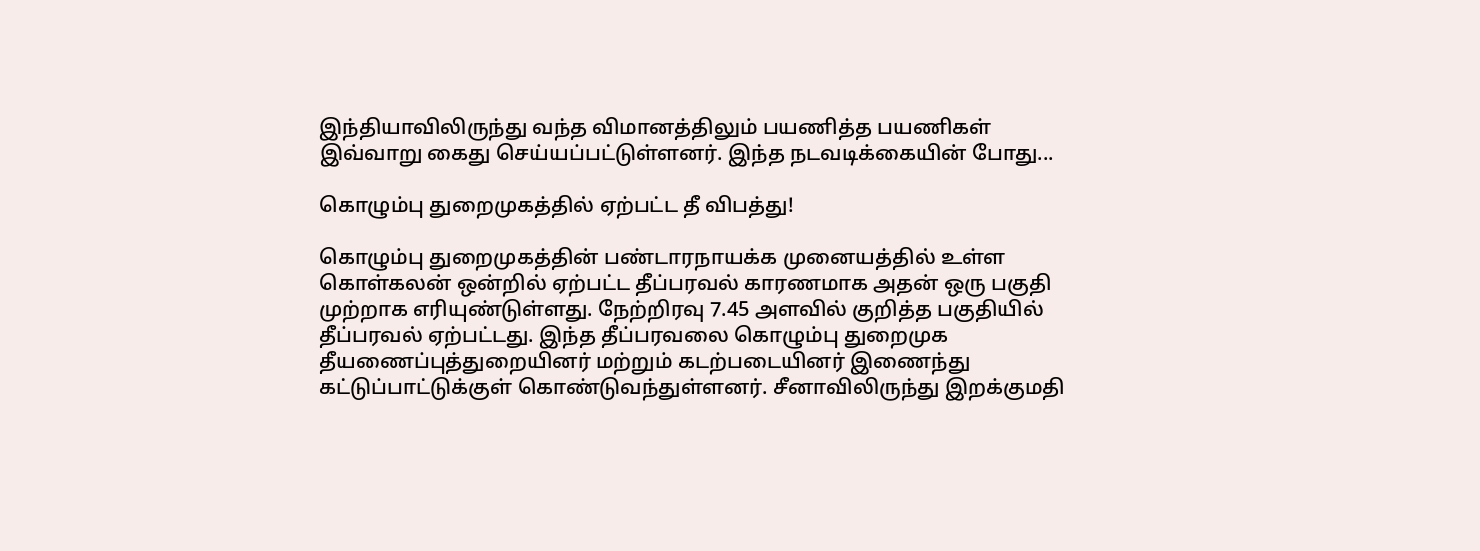இந்தியாவிலிருந்து வந்த விமானத்திலும் பயணித்த பயணிகள் இவ்வாறு கைது செய்யப்பட்டுள்ளனர். இந்த நடவடிக்கையின் போது...

கொழும்பு துறைமுகத்தில் ஏற்பட்ட தீ விபத்து!

கொழும்பு துறைமுகத்தின் பண்டாரநாயக்க முனையத்தில் உள்ள கொள்கலன் ஒன்றில் ஏற்பட்ட தீப்பரவல் காரணமாக அதன் ஒரு பகுதி முற்றாக எரியுண்டுள்ளது. நேற்றிரவு 7.45 அளவில் குறித்த பகுதியில் தீப்பரவல் ஏற்பட்டது. இந்த தீப்பரவலை கொழும்பு துறைமுக தீயணைப்புத்துறையினர் மற்றும் கடற்படையினர் இணைந்து கட்டுப்பாட்டுக்குள் கொண்டுவந்துள்ளனர். சீனாவிலிருந்து இறக்குமதி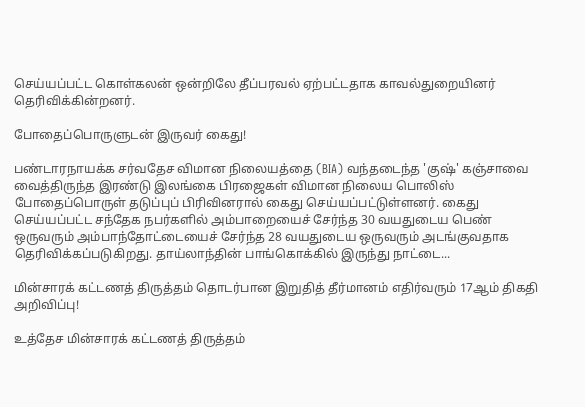செய்யப்பட்ட கொள்கலன் ஒன்றிலே தீப்பரவல் ஏற்பட்டதாக காவல்துறையினர் தெரிவிக்கின்றனர்.

போதைப்பொருளுடன் இருவர் கைது!

பண்டாரநாயக்க சர்வதேச விமான நிலையத்தை (BIA) வந்தடைந்த 'குஷ்' கஞ்சாவை வைத்திருந்த இரண்டு இலங்கை பிரஜைகள் விமான நிலைய பொலிஸ் போதைப்பொருள் தடுப்புப் பிரிவினரால் கைது செய்யப்பட்டுள்ளனர். கைது செய்யப்பட்ட சந்தேக நபர்களில் அம்பாறையைச் சேர்ந்த 30 வயதுடைய பெண் ஒருவரும் அம்பாந்தோட்டையைச் சேர்ந்த 28 வயதுடைய ஒருவரும் அடங்குவதாக தெரிவிக்கப்படுகிறது. தாய்லாந்தின் பாங்கொக்கில் இருந்து நாட்டை...

மின்சாரக் கட்டணத் திருத்தம் தொடர்பான இறுதித் தீர்மானம் எதிர்வரும் 17ஆம் திகதி அறிவிப்பு!

உத்தேச மின்சாரக் கட்டணத் திருத்தம்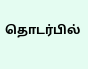தொடர்பில்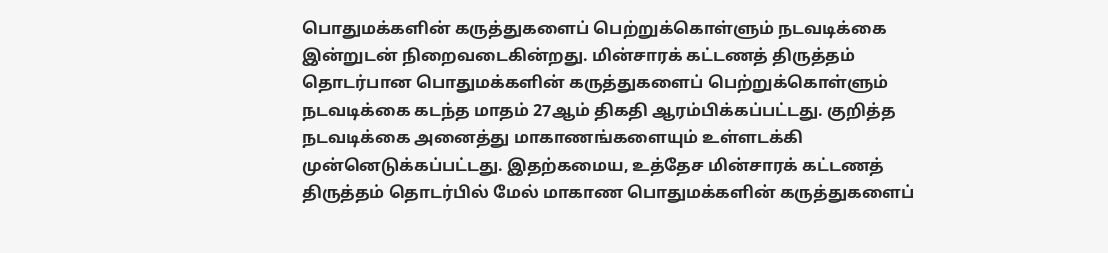பொதுமக்களின் கருத்துகளைப் பெற்றுக்கொள்ளும் நடவடிக்கை இன்றுடன் நிறைவடைகின்றது. மின்சாரக் கட்டணத் திருத்தம் தொடர்பான பொதுமக்களின் கருத்துகளைப் பெற்றுக்கொள்ளும் நடவடிக்கை கடந்த மாதம் 27ஆம் திகதி ஆரம்பிக்கப்பட்டது. குறித்த நடவடிக்கை அனைத்து மாகாணங்களையும் உள்ளடக்கி முன்னெடுக்கப்பட்டது. இதற்கமைய, உத்தேச மின்சாரக் கட்டணத் திருத்தம் தொடர்பில் மேல் மாகாண பொதுமக்களின் கருத்துகளைப்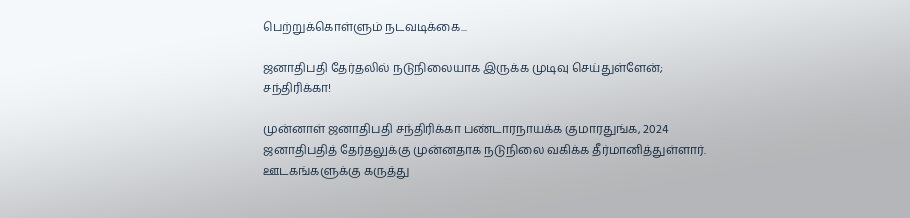பெற்றுக்கொள்ளும் நடவடிக்கை...

ஜனாதிபதி தேர்தலில் நடுநிலையாக இருக்க முடிவு செய்துள்ளேன்; சந்திரிக்கா!

முன்னாள் ஜனாதிபதி சந்திரிக்கா பண்டாரநாயக்க குமாரதுங்க, 2024 ஜனாதிபதித் தேர்தலுக்கு முன்னதாக நடுநிலை வகிக்க தீர்மானித்துள்ளார். ஊடகங்களுக்கு கருத்து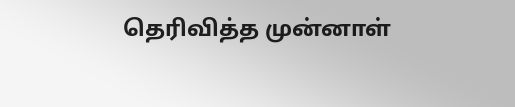தெரிவித்த முன்னாள்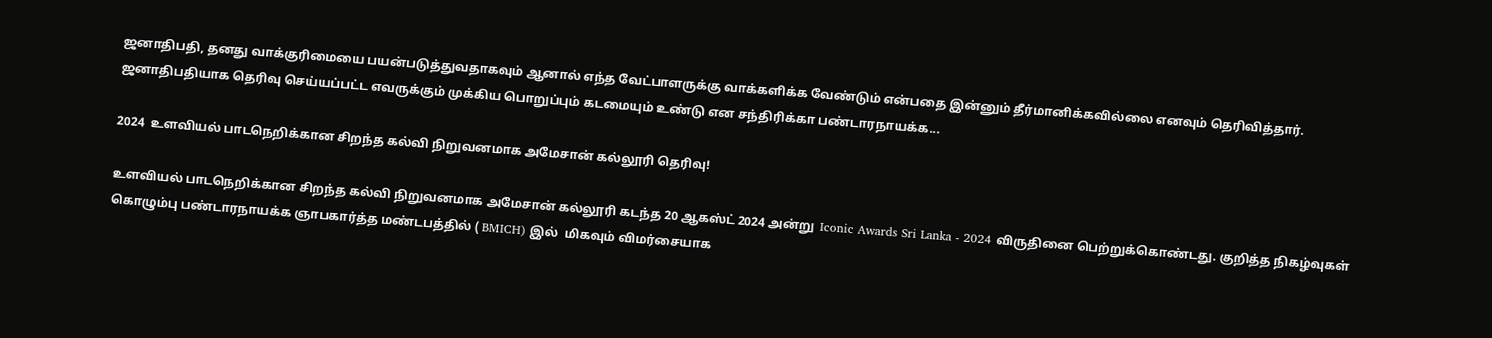ஜனாதிபதி, தனது வாக்குரிமையை பயன்படுத்துவதாகவும் ஆனால் எந்த வேட்பாளருக்கு வாக்களிக்க வேண்டும் என்பதை இன்னும் தீர்மானிக்கவில்லை எனவும் தெரிவித்தார். ஜனாதிபதியாக தெரிவு செய்யப்பட்ட எவருக்கும் முக்கிய பொறுப்பும் கடமையும் உண்டு என சந்திரிக்கா பண்டாரநாயக்க...

2024  உளவியல் பாடநெறிக்கான சிறந்த கல்வி நிறுவனமாக அமேசான் கல்லூரி தெரிவு!

உளவியல் பாடநெறிக்கான சிறந்த கல்வி நிறுவனமாக அமேசான் கல்லூரி கடந்த 20 ஆகஸ்ட் 2024 அன்று  Iconic Awards Sri Lanka - 2024 விருதினை பெற்றுக்கொண்டது. குறித்த நிகழ்வுகள் கொழும்பு பண்டாரநாயக்க ஞாபகார்த்த மண்டபத்தில் ( BMICH) இல்  மிகவும் விமர்சையாக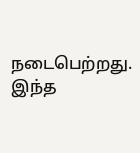நடைபெற்றது. இந்த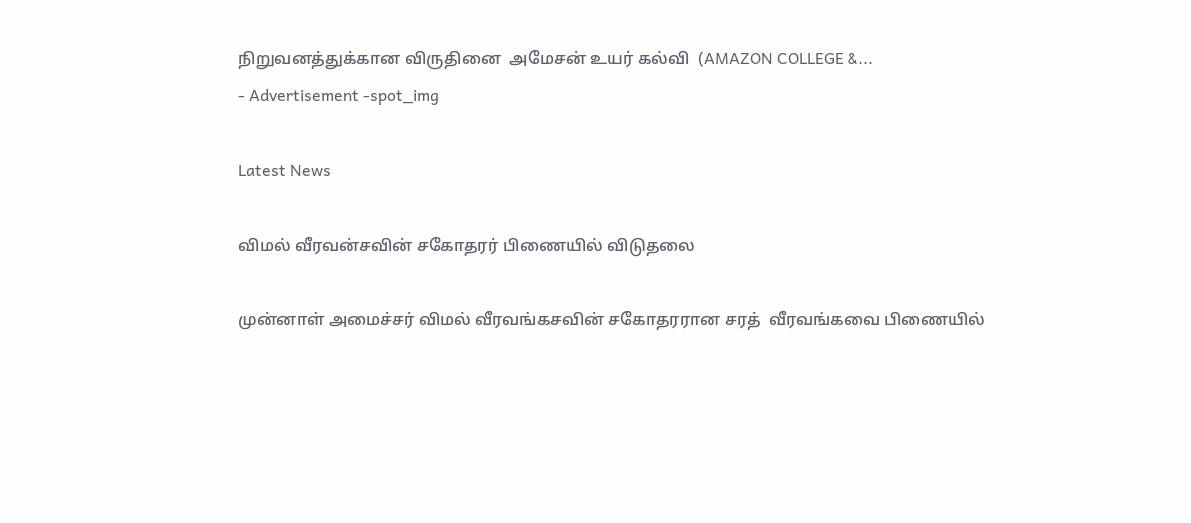நிறுவனத்துக்கான விருதினை  அமேசன் உயர் கல்வி  (AMAZON COLLEGE &...
- Advertisement -spot_img

Latest News

விமல் வீரவன்சவின் சகோதரர் பிணையில் விடுதலை

முன்னாள் அமைச்சர் விமல் வீரவங்கசவின் சகோதரரான சரத்  வீரவங்கவை பிணையில்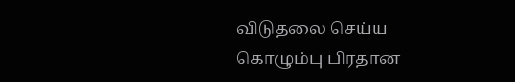விடுதலை செய்ய கொழும்பு பிரதான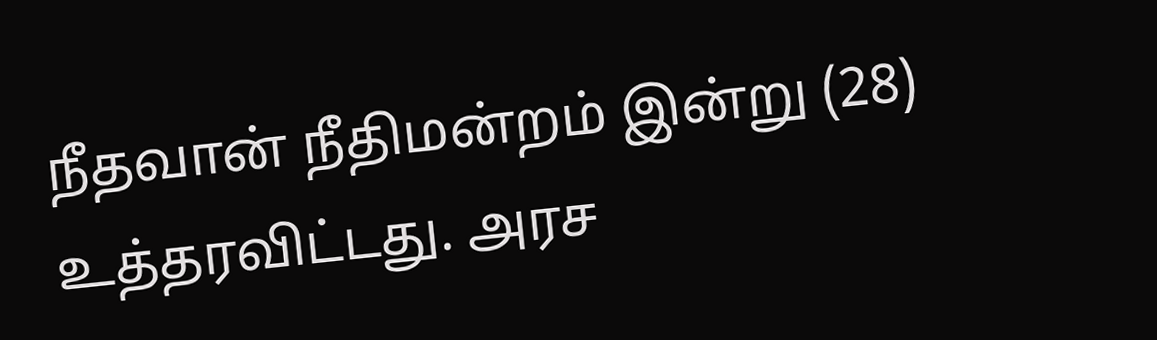நீதவான் நீதிமன்றம் இன்று (28) உத்தரவிட்டது. அரச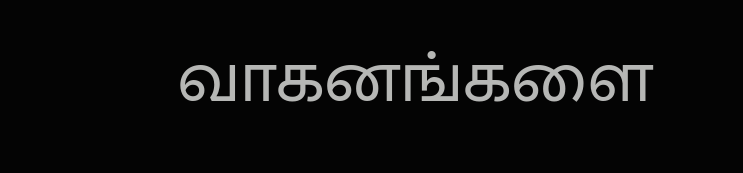வாகனங்களை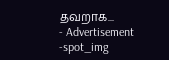தவறாக...
- Advertisement -spot_img